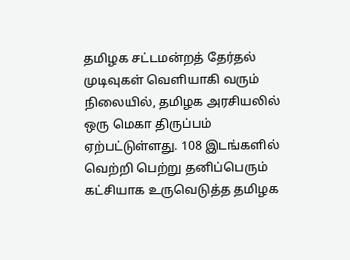தமிழக சட்டமன்றத் தேர்தல் முடிவுகள் வெளியாகி வரும் நிலையில், தமிழக அரசியலில் ஒரு மெகா திருப்பம் ஏற்பட்டுள்ளது. 108 இடங்களில் வெற்றி பெற்று தனிப்பெரும் கட்சியாக உருவெடுத்த தமிழக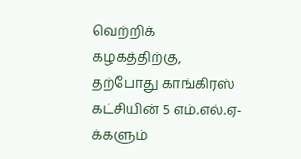வெற்றிக் கழகத்திற்கு, தற்போது காங்கிரஸ் கட்சியின் 5 எம்.எல்.ஏ-க்களும்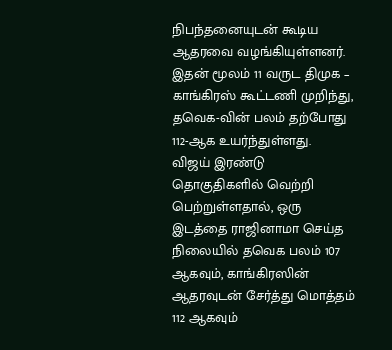நிபந்தனையுடன் கூடிய ஆதரவை வழங்கியுள்ளனர். இதன் மூலம் 11 வருட திமுக – காங்கிரஸ் கூட்டணி முறிந்து, தவெக-வின் பலம் தற்போது 112-ஆக உயர்ந்துள்ளது.
விஜய் இரண்டு தொகுதிகளில் வெற்றி பெற்றுள்ளதால், ஒரு இடத்தை ராஜினாமா செய்த நிலையில் தவெக பலம் 107 ஆகவும், காங்கிரஸின் ஆதரவுடன் சேர்த்து மொத்தம் 112 ஆகவும்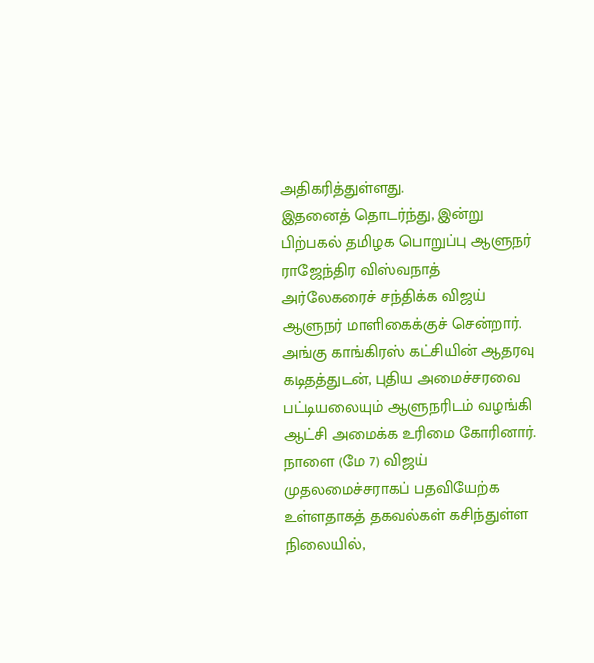அதிகரித்துள்ளது.
இதனைத் தொடர்ந்து, இன்று பிற்பகல் தமிழக பொறுப்பு ஆளுநர் ராஜேந்திர விஸ்வநாத் அர்லேகரைச் சந்திக்க விஜய் ஆளுநர் மாளிகைக்குச் சென்றார்.
அங்கு காங்கிரஸ் கட்சியின் ஆதரவு கடிதத்துடன், புதிய அமைச்சரவை பட்டியலையும் ஆளுநரிடம் வழங்கி ஆட்சி அமைக்க உரிமை கோரினார்.
நாளை (மே 7) விஜய் முதலமைச்சராகப் பதவியேற்க உள்ளதாகத் தகவல்கள் கசிந்துள்ள நிலையில்,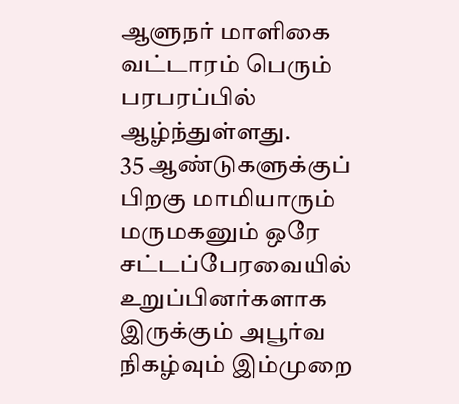ஆளுநர் மாளிகை வட்டாரம் பெரும் பரபரப்பில் ஆழ்ந்துள்ளது.
35 ஆண்டுகளுக்குப் பிறகு மாமியாரும் மருமகனும் ஒரே சட்டப்பேரவையில் உறுப்பினர்களாக இருக்கும் அபூர்வ நிகழ்வும் இம்முறை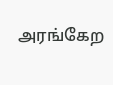அரங்கேற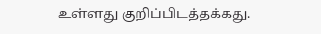உள்ளது குறிப்பிடத்தக்கது.